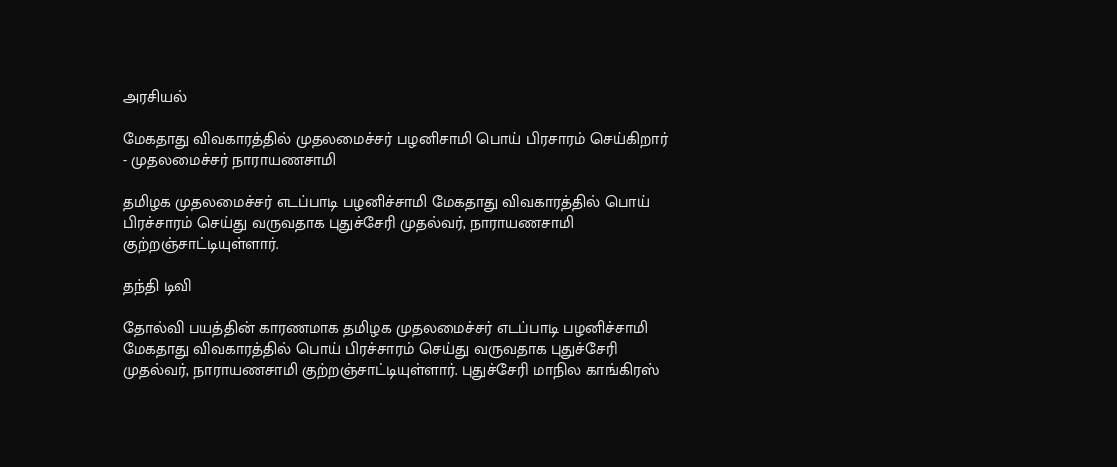அரசியல்

மேகதாது விவகாரத்தில் முதலமைச்சர் பழனிசாமி பொய் பிரசாரம் செய்கிறார் - முதலமைச்சர் நாராயணசாமி

தமிழக முதலமைச்சர் எடப்பாடி பழனிச்சாமி மேகதாது விவகாரத்தில் பொய் பிரச்சாரம் செய்து வருவதாக புதுச்சேரி முதல்வர், நாராயணசாமி குற்றஞ்சாட்டியுள்ளார்.

தந்தி டிவி

தோல்வி பயத்தின் காரணமாக தமிழக முதலமைச்சர் எடப்பாடி பழனிச்சாமி மேகதாது விவகாரத்தில் பொய் பிரச்சாரம் செய்து வருவதாக புதுச்சேரி முதல்வர், நாராயணசாமி குற்றஞ்சாட்டியுள்ளார். புதுச்சேரி மாநில காங்கிரஸ்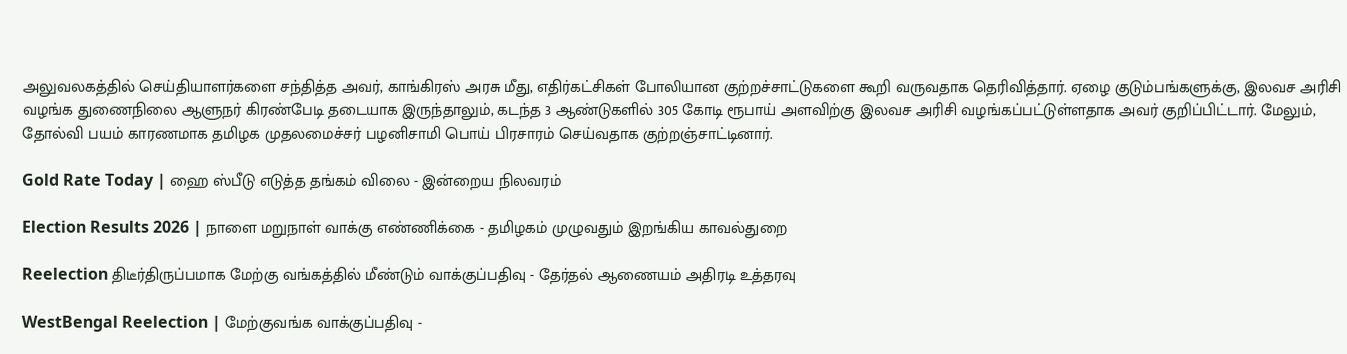அலுவலகத்தில் செய்தியாளர்களை சந்தித்த அவர், காங்கிரஸ் அரசு மீது, எதிர்கட்சிகள் போலியான குற்றச்சாட்டுகளை கூறி வருவதாக தெரிவித்தார். ஏழை குடும்பங்களுக்கு, இலவச அரிசி வழங்க துணைநிலை ஆளுநர் கிரண்பேடி தடையாக இருந்தாலும், கடந்த 3 ஆண்டுகளில் 305 கோடி ரூபாய் அளவிற்கு இலவச அரிசி வழங்கப்பட்டுள்ளதாக அவர் குறிப்பிட்டார். மேலும், தோல்வி பயம் காரணமாக தமிழக முதலமைச்சர் பழனிசாமி பொய் பிரசாரம் செய்வதாக குற்றஞ்சாட்டினார்.

Gold Rate Today | ஹை ஸ்பீடு எடுத்த தங்கம் விலை - இன்றைய நிலவரம்

Election Results 2026 | நாளை மறுநாள் வாக்கு எண்ணிக்கை - தமிழகம் முழுவதும் இறங்கிய காவல்துறை

Reelection திடீர்திருப்பமாக மேற்கு வங்கத்தில் மீண்டும் வாக்குப்பதிவு - தேர்தல் ஆணையம் அதிரடி உத்தரவு

WestBengal Reelection | மேற்குவங்க வாக்குப்பதிவு -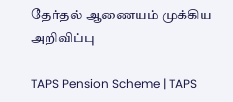தேர்தல் ஆணையம் முக்கிய அறிவிப்பு

TAPS Pension Scheme | TAPS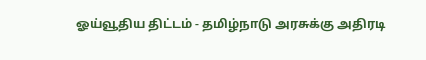ஓய்வூதிய திட்டம் - தமிழ்நாடு அரசுக்கு அதிரடி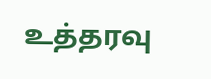உத்தரவு